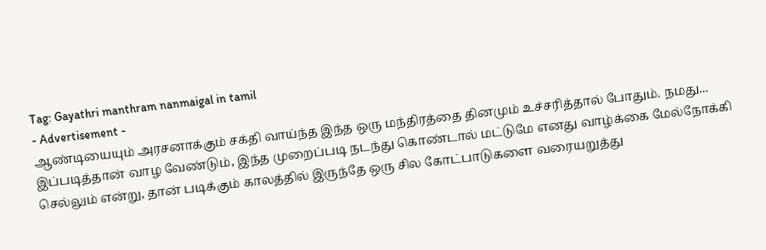Tag: Gayathri manthram nanmaigal in tamil
- Advertisement -
ஆண்டியையும் அரசனாக்கும் சக்தி வாய்ந்த இந்த ஒரு மந்திரத்தை தினமும் உச்சரித்தால் போதும். நமது...
இப்படித்தான் வாழ வேண்டும், இந்த முறைப்படி நடந்து கொண்டால் மட்டுமே எனது வாழ்க்கை மேல்நோக்கி செல்லும் என்று, தான் படிக்கும் காலத்தில் இருந்தே ஒரு சில கோட்பாடுகளை வரையறுத்து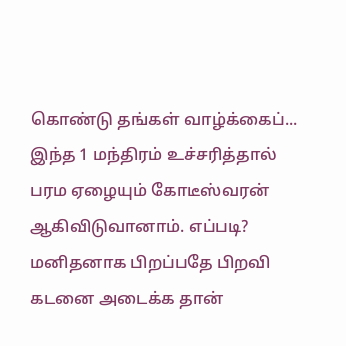கொண்டு தங்கள் வாழ்க்கைப்...
இந்த 1 மந்திரம் உச்சரித்தால் பரம ஏழையும் கோடீஸ்வரன் ஆகிவிடுவானாம். எப்படி?
மனிதனாக பிறப்பதே பிறவி கடனை அடைக்க தான்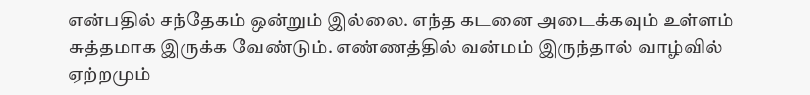என்பதில் சந்தேகம் ஒன்றும் இல்லை. எந்த கடனை அடைக்கவும் உள்ளம் சுத்தமாக இருக்க வேண்டும். எண்ணத்தில் வன்மம் இருந்தால் வாழ்வில் ஏற்றமும்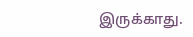இருக்காது.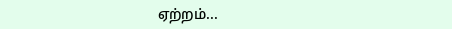ஏற்றம்...